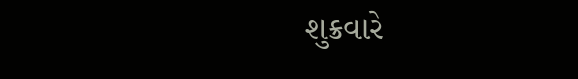શુક્રવારે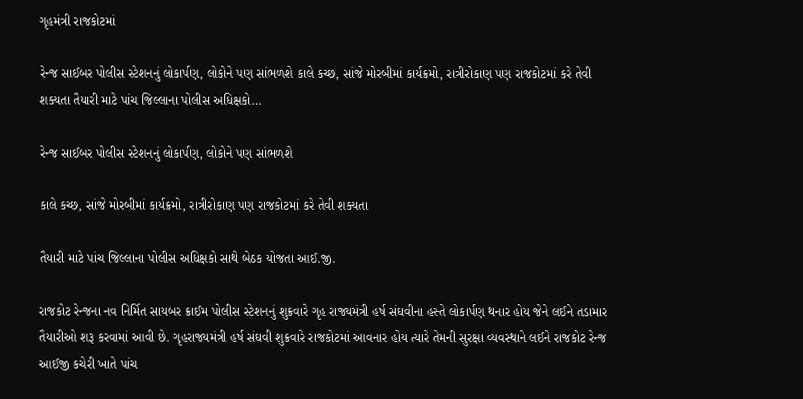ગૃહમંત્રી રાજકોટમાં

રેન્જ સાઈબર પોલીસ સ્ટેશનનું લોકાર્પણ, લોકોને પણ સાંભળશે કાલે કચ્છ, સાંજે મોરબીમાં કાર્યક્રમો, રાત્રીરોકાણ પણ રાજકોટમાં કરે તેવી શક્યતા તૈયારી માટે પાંચ જિલ્લાના પોલીસ અધિક્ષકો…

રેન્જ સાઈબર પોલીસ સ્ટેશનનું લોકાર્પણ, લોકોને પણ સાંભળશે

કાલે કચ્છ, સાંજે મોરબીમાં કાર્યક્રમો, રાત્રીરોકાણ પણ રાજકોટમાં કરે તેવી શક્યતા

તૈયારી માટે પાંચ જિલ્લાના પોલીસ અધિક્ષકો સાથે બેઠક યોજતા આઈ.જી.

રાજકોટ રેન્જના નવ નિર્મિત સાયબર ક્રાઈમ પોલીસ સ્ટેશનનું શુક્રવારે ગૃહ રાજ્યમંત્રી હર્ષ સંઘવીના હસ્તે લોકાર્પણ થનાર હોય જેને લઈને તડામાર તૈયારીઓ શરૂ કરવામાં આવી છે. ગૃહરાજ્યમંત્રી હર્ષ સંઘવી શુક્રવારે રાજકોટમાં આવનાર હોય ત્યારે તેમની સુરક્ષા વ્યવસ્થાને લઈને રાજકોટ રેન્જ આઈજી કચેરી ખાતે પાંચ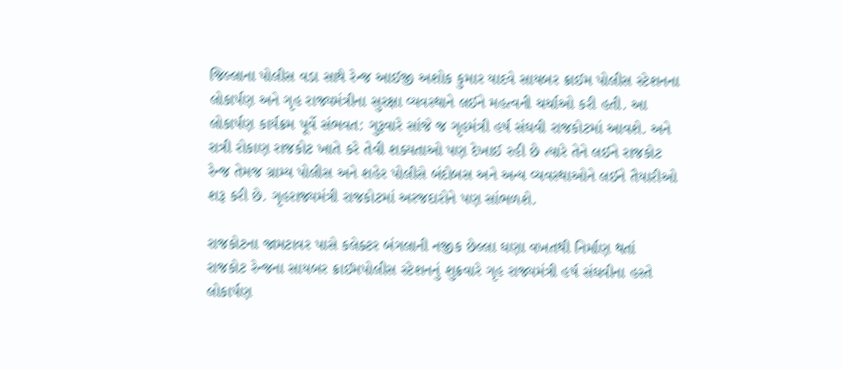જિલ્લાના પોલીસ વડા સાથે રેન્જ આઈજી અશોક કુમાર યાદવે સાયબર ક્રાઈમ પોલીસ સ્ટેશનના લોકાર્પણ અને ગૃહ રાજ્યમંત્રીના સુરક્ષા વ્યવસ્થાને લઈને મહત્વની ચર્ચાઓ કરી હતી. આ લોકાર્પણ કાર્યક્રમ પૂર્વે સંભવત: ગુરૂવારે સાંજે જ ગૃહમંત્રી હર્ષ સંઘવી રાજકોટમાં આવશે. અને રાત્રી રોકાણ રાજકોટ ખાતે કરે તેવી શક્યતાઓ પણ દેખાઈ રહી છે ત્યારે તેને લઈને રાજકોટ રેન્જ તેમજ ગ્રામ્ય પોલીસ અને શહેર પોલીસે બંદોબસ અને અન્ય વ્યવસ્થાઓને લઈને તૈયારીઓ શરૂ કરી છે. ગૃહરાજ્યમંત્રી રાજકોટમાં અરજદારોને પણ સાંભળશે.

રાજકોટના જામટાવર પાસે કલેક્ટર બંગલાની નજીક છેલ્લા ઘણા વખતથી નિર્માણ થતાં રાજકોટ રેન્જના સાયબર ક્રાઈમપોલીસ સ્ટેશનનું શુક્રવારે ગૃહ રાજ્યમંત્રી હર્ષ સંઘવીના હસ્તે લોકાર્પણ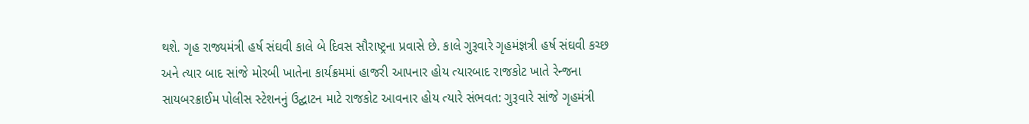થશે. ગૃહ રાજ્યમંત્રી હર્ષ સંઘવી કાલે બે દિવસ સૌરાષ્ટ્રના પ્રવાસે છે. કાલે ગુરૂવારે ગૃહમંજ્ઞત્રી હર્ષ સંઘવી કચ્છ અને ત્યાર બાદ સાંજે મોરબી ખાતેના કાર્યક્રમમાં હાજરી આપનાર હોય ત્યારબાદ રાજકોટ ખાતે રેન્જના સાયબરક્રાઈમ પોલીસ સ્ટેશનનું ઉદ્ઘાટન માટે રાજકોટ આવનાર હોય ત્યારે સંભવત: ગુરૂવારે સાંજે ગૃહમંત્રી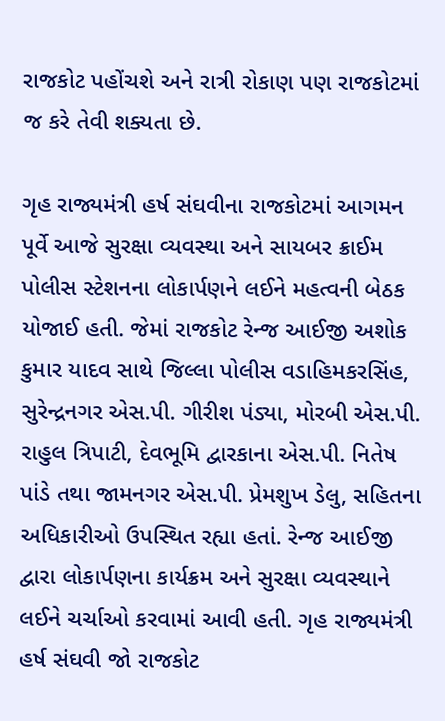રાજકોટ પહોંચશે અને રાત્રી રોકાણ પણ રાજકોટમાં જ કરે તેવી શક્યતા છે.

ગૃહ રાજ્યમંત્રી હર્ષ સંઘવીના રાજકોટમાં આગમન પૂર્વે આજે સુરક્ષા વ્યવસ્થા અને સાયબર ક્રાઈમ પોલીસ સ્ટેશનના લોકાર્પણને લઈને મહત્વની બેઠક યોજાઈ હતી. જેમાં રાજકોટ રેન્જ આઈજી અશોક કુમાર યાદવ સાથે જિલ્લા પોલીસ વડાહિમકરસિંહ, સુરેન્દ્રનગર એસ.પી. ગીરીશ પંડ્યા, મોરબી એસ.પી. રાહુલ ત્રિપાટી, દેવભૂમિ દ્વારકાના એસ.પી. નિતેષ પાંડે તથા જામનગર એસ.પી. પ્રેમશુખ ડેલુ, સહિતના અધિકારીઓ ઉપસ્થિત રહ્યા હતાં. રેન્જ આઈજી દ્વારા લોકાર્પણના કાર્યક્રમ અને સુરક્ષા વ્યવસ્થાને લઈને ચર્ચાઓ કરવામાં આવી હતી. ગૃહ રાજ્યમંત્રી હર્ષ સંઘવી જો રાજકોટ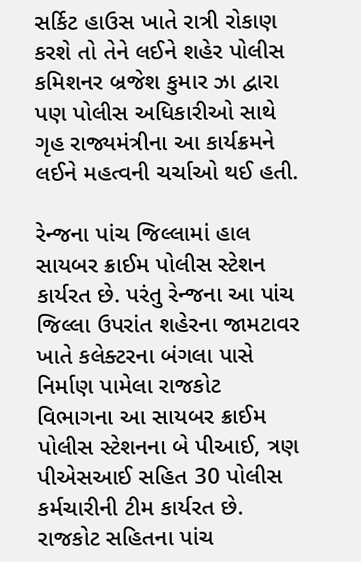સર્કિટ હાઉસ ખાતે રાત્રી રોકાણ કરશે તો તેને લઈને શહેર પોલીસ કમિશનર બ્રજેશ કુમાર ઝા દ્વારા પણ પોલીસ અધિકારીઓ સાથે ગૃહ રાજ્યમંત્રીના આ કાર્યક્રમને લઈને મહત્વની ચર્ચાઓ થઈ હતી.

રેન્જના પાંચ જિલ્લામાં હાલ સાયબર ક્રાઈમ પોલીસ સ્ટેશન કાર્યરત છે. પરંતુ રેન્જના આ પાંચ જિલ્લા ઉપરાંત શહેરના જામટાવર ખાતે કલેક્ટરના બંગલા પાસે નિર્માણ પામેલા રાજકોટ વિભાગના આ સાયબર ક્રાઈમ પોલીસ સ્ટેશનના બે પીઆઈ, ત્રણ પીએસઆઈ સહિત 30 પોલીસ કર્મચારીની ટીમ કાર્યરત છે. રાજકોટ સહિતના પાંચ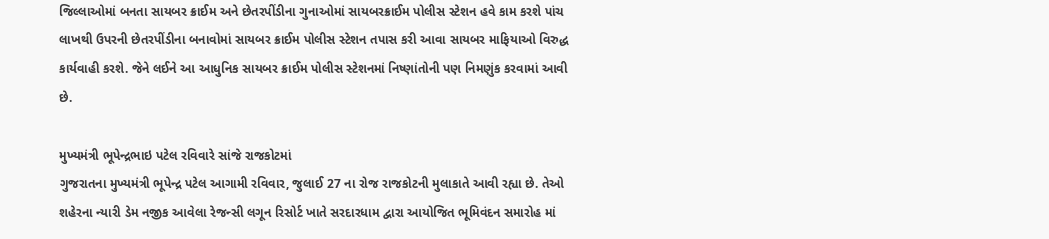જિલ્લાઓમાં બનતા સાયબર ક્રાઈમ અને છેતરપીંડીના ગુનાઓમાં સાયબરક્રાઈમ પોલીસ સ્ટેશન હવે કામ કરશે પાંચ લાખથી ઉપરની છેતરપીંડીના બનાવોમાં સાયબર ક્રાઈમ પોલીસ સ્ટેશન તપાસ કરી આવા સાયબર માફિયાઓ વિરુદ્ધ કાર્યવાહી કરશે. જેને લઈને આ આધુનિક સાયબર ક્રાઈમ પોલીસ સ્ટેશનમાં નિષ્ણાંતોની પણ નિમણુંક કરવામાં આવી છે.

મુખ્યમંત્રી ભૂપેન્દ્રભાઇ પટેલ રવિવારે સાંજે રાજકોટમાં
ગુજરાતના મુખ્યમંત્રી ભૂપેન્દ્ર પટેલ આગામી રવિવાર, જુલાઈ 27 ના રોજ રાજકોટની મુલાકાતે આવી રહ્યા છે. તેઓ શહેરના ન્યારી ડેમ નજીક આવેલા રેજન્સી લગૂન રિસોર્ટ ખાતે સરદારધામ દ્વારા આયોજિત ભૂમિવંદન સમારોહ માં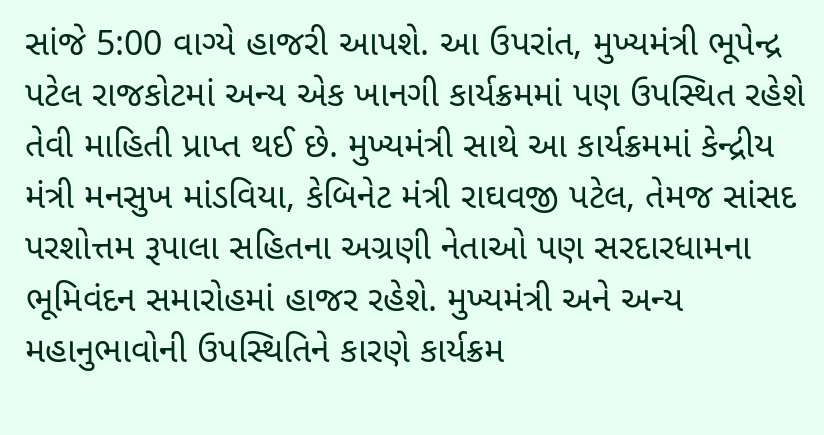સાંજે 5:00 વાગ્યે હાજરી આપશે. આ ઉપરાંત, મુખ્યમંત્રી ભૂપેન્દ્ર પટેલ રાજકોટમાં અન્ય એક ખાનગી કાર્યક્રમમાં પણ ઉપસ્થિત રહેશે તેવી માહિતી પ્રાપ્ત થઈ છે. મુખ્યમંત્રી સાથે આ કાર્યક્રમમાં કેન્દ્રીય મંત્રી મનસુખ માંડવિયા, કેબિનેટ મંત્રી રાઘવજી પટેલ, તેમજ સાંસદ પરશોત્તમ રૂપાલા સહિતના અગ્રણી નેતાઓ પણ સરદારધામના ભૂમિવંદન સમારોહમાં હાજર રહેશે. મુખ્યમંત્રી અને અન્ય મહાનુભાવોની ઉપસ્થિતિને કારણે કાર્યક્રમ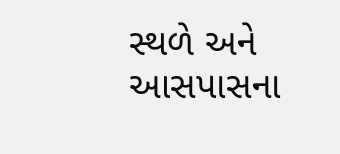સ્થળે અને આસપાસના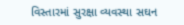વિસ્તારમાં સુરક્ષા વ્યવસ્થા સઘન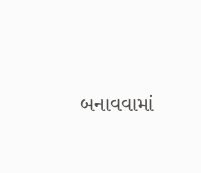બનાવવામાં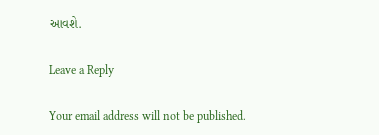આવશે.

Leave a Reply

Your email address will not be published.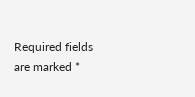Required fields are marked *